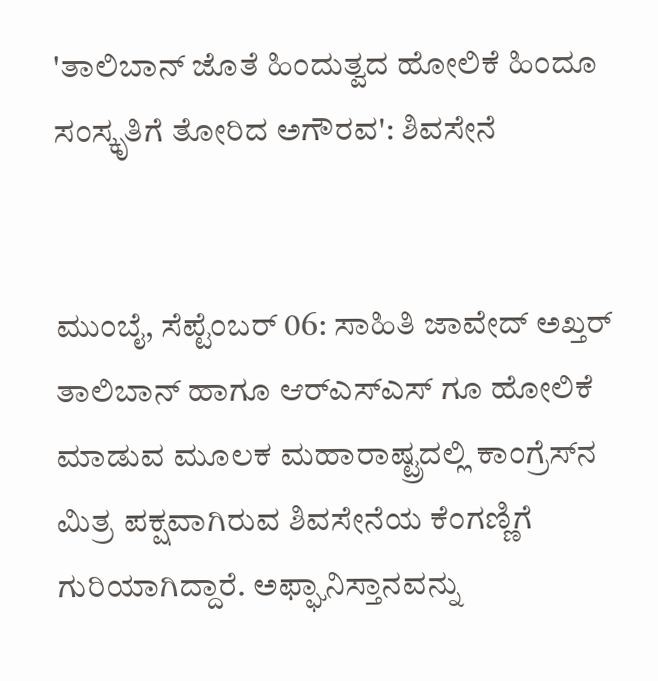'ತಾಲಿಬಾನ್‌ ಜೊತೆ ಹಿಂದುತ್ವದ ಹೋಲಿಕೆ ಹಿಂದೂ ಸಂಸ್ಕೃತಿಗೆ ತೋರಿದ ಅಗೌರವ': ಶಿವಸೇನೆ


ಮುಂಬೈ, ಸೆಪ್ಟೆಂಬರ್‌ 06: ಸಾಹಿತಿ ಜಾವೇದ್‌ ಅಖ್ತರ್‌ ತಾಲಿಬಾನ್‌ ಹಾಗೂ ಆರ್‌ಎಸ್‌ಎಸ್‌ ಗೂ ಹೋಲಿಕೆ ಮಾಡುವ ಮೂಲಕ ಮಹಾರಾಷ್ಟ್ರದಲ್ಲಿ ಕಾಂಗ್ರೆಸ್‌ನ ಮಿತ್ರ ಪಕ್ಷವಾಗಿರುವ ಶಿವಸೇನೆಯ ಕೆಂಗಣ್ಣಿಗೆ ಗುರಿಯಾಗಿದ್ದಾರೆ. ಅಫ್ಘಾನಿಸ್ತಾನವನ್ನು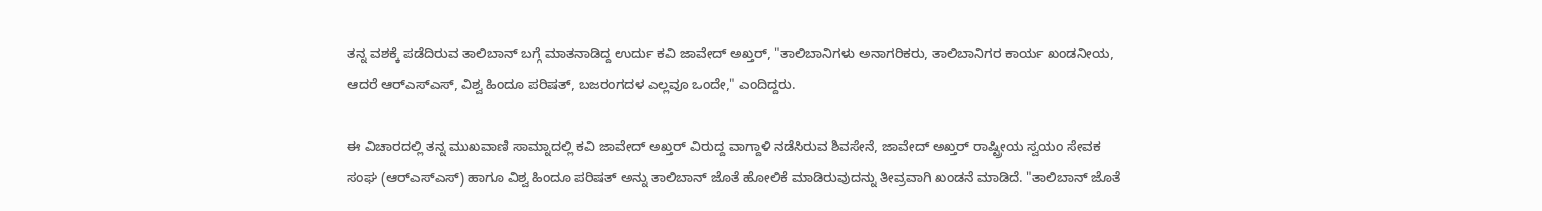ತನ್ನ ವಶಕ್ಕೆ ಪಡೆದಿರುವ ತಾಲಿಬಾನ್‌ ಬಗ್ಗೆ ಮಾತನಾಡಿದ್ದ ಉರ್ದು ಕವಿ ಜಾವೇದ್‌ ಅಖ್ತರ್‌, "ತಾಲಿಬಾನಿಗಳು ಅನಾಗರಿಕರು, ತಾಲಿಬಾನಿಗರ ಕಾರ್ಯ ಖಂಡನೀಯ, ಆದರೆ ಆರ್‌ಎಸ್‌ಎಸ್‌, ವಿಶ್ವ ಹಿಂದೂ ಪರಿಷತ್‌, ಬಜರಂಗದಳ ಎಲ್ಲವೂ ಒಂದೇ," ಎಂದಿದ್ದರು.

ಈ ವಿಚಾರದಲ್ಲಿ ತನ್ನ ಮುಖವಾಣಿ ಸಾಮ್ನಾದಲ್ಲಿ ಕವಿ ಜಾವೇದ್‌ ಅಖ್ತರ್‌ ವಿರುದ್ದ ವಾಗ್ದಾಳಿ ನಡೆಸಿರುವ ಶಿವಸೇನೆ, ಜಾವೇದ್‌ ಅಖ್ತರ್‌ ರಾಷ್ಟ್ರೀಯ ಸ್ವಯಂ ಸೇವಕ ಸಂಘ (ಆರ್‌ಎಸ್‌ಎಸ್‌) ಹಾಗೂ ವಿಶ್ವ ಹಿಂದೂ ಪರಿಷತ್‌ ಅನ್ನು ತಾಲಿಬಾನ್‌ ಜೊತೆ ಹೋಲಿಕೆ ಮಾಡಿರುವುದನ್ನು ತೀವ್ರವಾಗಿ ಖಂಡನೆ ಮಾಡಿದೆ. "ತಾಲಿಬಾನ್‌ ಜೊತೆ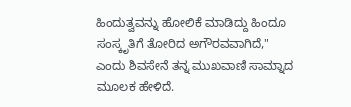ಹಿಂದುತ್ವವನ್ನು ಹೋಲಿಕೆ ಮಾಡಿದ್ದು ಹಿಂದೂ ಸಂಸ್ಕೃತಿಗೆ ತೋರಿದ ಅಗೌರವವಾಗಿದೆ," ಎಂದು ಶಿವಸೇನೆ ತನ್ನ ಮುಖವಾಣಿ ಸಾಮ್ನಾದ ಮೂಲಕ ಹೇಳಿದೆ.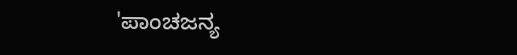'ಪಾಂಚಜನ್ಯ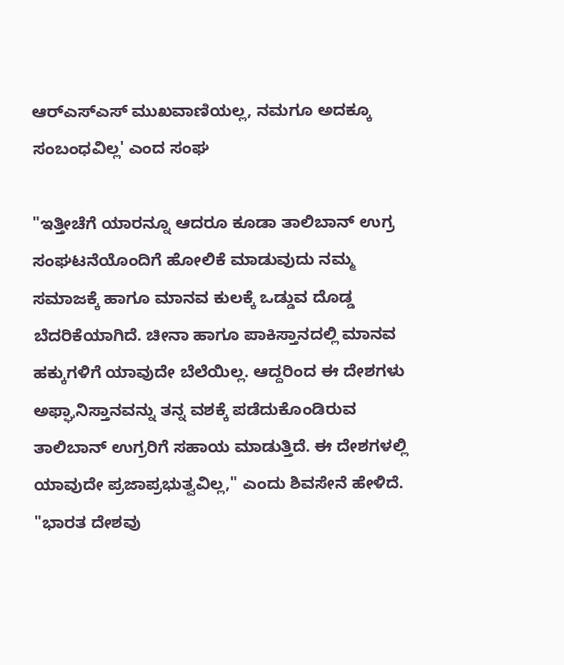ಆರ್‌ಎಸ್‌ಎಸ್‌ ಮುಖವಾಣಿಯಲ್ಲ, ನಮಗೂ ಅದಕ್ಕೂ ಸಂಬಂಧವಿಲ್ಲ' ಎಂದ ಸಂಘ

"ಇತ್ತೀಚೆಗೆ ಯಾರನ್ನೂ ಆದರೂ ಕೂಡಾ ತಾಲಿಬಾನ್ ಉಗ್ರ ಸಂಘಟನೆಯೊಂದಿಗೆ ಹೋಲಿಕೆ ಮಾಡುವುದು ನಮ್ಮ ಸಮಾಜಕ್ಕೆ ಹಾಗೂ ಮಾನವ ಕುಲಕ್ಕೆ ಒಡ್ಡುವ ದೊಡ್ಡ ಬೆದರಿಕೆಯಾಗಿದೆ. ಚೀನಾ ಹಾಗೂ ಪಾಕಿಸ್ತಾನದಲ್ಲಿ ಮಾನವ ಹಕ್ಕುಗಳಿಗೆ ಯಾವುದೇ ಬೆಲೆಯಿಲ್ಲ. ಆದ್ದರಿಂದ ಈ ದೇಶಗಳು ಅಫ್ಘಾನಿಸ್ತಾನವನ್ನು ತನ್ನ ವಶಕ್ಕೆ ಪಡೆದುಕೊಂಡಿರುವ ತಾಲಿಬಾನ್‌ ಉಗ್ರರಿಗೆ ಸಹಾಯ ಮಾಡುತ್ತಿದೆ. ಈ ದೇಶಗಳಲ್ಲಿ ಯಾವುದೇ ಪ್ರಜಾಪ್ರಭುತ್ವವಿಲ್ಲ," ಎಂದು ಶಿವಸೇನೆ ಹೇಳಿದೆ. "ಭಾರತ ದೇಶವು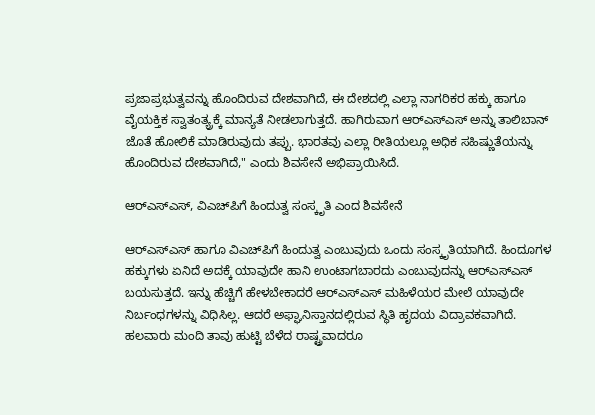ಪ್ರಜಾಪ್ರಭುತ್ವವನ್ನು ಹೊಂದಿರುವ ದೇಶವಾಗಿದೆ, ಈ ದೇಶದಲ್ಲಿ ಎಲ್ಲಾ ನಾಗರಿಕರ ಹಕ್ಕು ಹಾಗೂ ವೈಯಕ್ತಿಕ ಸ್ವಾತಂತ್ಯ್ರಕ್ಕೆ ಮಾನ್ಯತೆ ನೀಡಲಾಗುತ್ತದೆ. ಹಾಗಿರುವಾಗ ಆರ್‌ಎಸ್‌ಎಸ್‌ ಅನ್ನು ತಾಲಿಬಾನ್‌ ಜೊತೆ ಹೋಲಿಕೆ ಮಾಡಿರುವುದು ತಪ್ಪು. ಭಾರತವು ಎಲ್ಲಾ ರೀತಿಯಲ್ಲೂ ಅಧಿಕ ಸಹಿಷ್ಣುತೆಯನ್ನು ಹೊಂದಿರುವ ದೇಶವಾಗಿದೆ," ಎಂದು ಶಿವಸೇನೆ ಅಭಿಪ್ರಾಯಿಸಿದೆ.

ಆರ್‌ಎಸ್‌ಎಸ್‌, ವಿಎಚ್‌ಪಿಗೆ ಹಿಂದುತ್ವ ಸಂಸ್ಕೃತಿ ಎಂದ ಶಿವಸೇನೆ

ಆರ್‌ಎಸ್‌ಎಸ್‌ ಹಾಗೂ ವಿಎಚ್‌ಪಿಗೆ ಹಿಂದುತ್ವ ಎಂಬುವುದು ಒಂದು ಸಂಸ್ಕೃತಿಯಾಗಿದೆ. ಹಿಂದೂಗಳ ಹಕ್ಕುಗಳು ಏನಿದೆ ಅದಕ್ಕೆ ಯಾವುದೇ ಹಾನಿ ಉಂಟಾಗಬಾರದು ಎಂಬುವುದನ್ನು ಆರ್‌ಎಸ್‌ಎಸ್‌ ಬಯಸುತ್ತದೆ. ಇನ್ನು ಹೆಚ್ಚಿಗೆ ಹೇಳಬೇಕಾದರೆ ಆರ್‌ಎಸ್‌ಎಸ್‌ ಮಹಿಳೆಯರ ಮೇಲೆ ಯಾವುದೇ ನಿರ್ಬಂಧಗಳನ್ನು ವಿಧಿಸಿಲ್ಲ. ಆದರೆ ಅಫ್ಘಾನಿಸ್ತಾನದಲ್ಲಿರುವ ಸ್ಥಿತಿ ಹೃದಯ ವಿದ್ರಾವಕವಾಗಿದೆ. ಹಲವಾರು ಮಂದಿ ತಾವು ಹುಟ್ಟಿ ಬೆಳೆದ ರಾಷ್ಟ್ರವಾದರೂ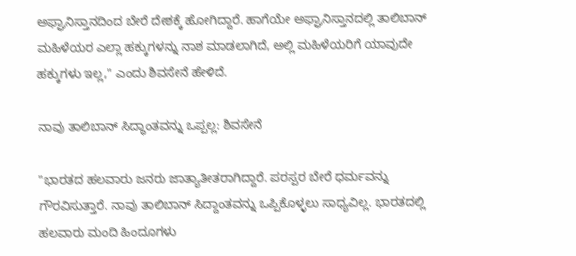ಅಫ್ಘಾನಿಸ್ತಾನದಿಂದ ಬೇರೆ ದೇಶಕ್ಕೆ ಹೋಗಿದ್ದಾರೆ. ಹಾಗೆಯೇ ಅಫ್ಘಾನಿಸ್ತಾನದಲ್ಲಿ ತಾಲಿಬಾನ್‌ ಮಹಿಳೆಯರ ಎಲ್ಲಾ ಹಕ್ಕುಗಳನ್ನು ನಾಶ ಮಾಡಲಾಗಿದೆ, ಅಲ್ಲಿ ಮಹಿಳೆಯರಿಗೆ ಯಾವುದೇ ಹಕ್ಕುಗಳು ಇಲ್ಲ," ಎಂದು ಶಿವಸೇನೆ ಹೇಳಿದೆ.

ನಾವು ತಾಲಿಬಾನ್‌ ಸಿದ್ಧಾಂತವನ್ನು ಒಪ್ಪಲ್ಲ: ಶಿವಸೇನೆ

"ಭಾರತದ ಹಲವಾರು ಜನರು ಜಾತ್ಯಾತೀತರಾಗಿದ್ದಾರೆ. ಪರಸ್ಪರ ಬೇರೆ ಧರ್ಮವನ್ನು ಗೌರವಿಸುತ್ತಾರೆ. ನಾವು ತಾಲಿಬಾನ್‌ ಸಿದ್ದಾಂತವನ್ನು ಒಪ್ಪಿಕೊಳ್ಳಲು ಸಾಧ್ಯವಿಲ್ಲ. ಭಾರತದಲ್ಲಿ ಹಲವಾರು ಮಂದಿ ಹಿಂದೂಗಳು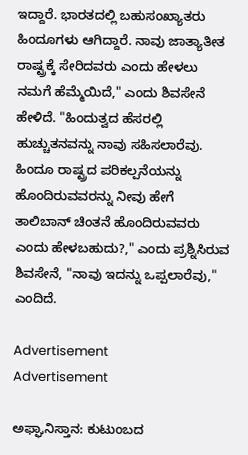ಇದ್ದಾರೆ. ಭಾರತದಲ್ಲಿ ಬಹುಸಂಖ್ಯಾತರು ಹಿಂದೂಗಳು ಆಗಿದ್ದಾರೆ. ನಾವು ಜಾತ್ಯಾತೀತ ರಾಷ್ಟ್ರಕ್ಕೆ ಸೇರಿದವರು ಎಂದು ಹೇಳಲು ನಮಗೆ ಹೆಮ್ಮೆಯಿದೆ," ಎಂದು ಶಿವಸೇನೆ ಹೇಳಿದೆ. "ಹಿಂದುತ್ವದ ಹೆಸರಲ್ಲಿ ಹುಚ್ಚುತನವನ್ನು ನಾವು ಸಹಿಸಲಾರೆವು. ಹಿಂದೂ ರಾಷ್ಟ್ರದ ಪರಿಕಲ್ಪನೆಯನ್ನು ಹೊಂದಿರುವವರನ್ನು ನೀವು ಹೇಗೆ ತಾಲಿಬಾನ್‌ ಚಿಂತನೆ ಹೊಂದಿರುವವರು ಎಂದು ಹೇಳಬಹುದು?," ಎಂದು ಪ್ರಶ್ನಿಸಿರುವ ಶಿವಸೇನೆ, "ನಾವು ಇದನ್ನು ಒಪ್ಪಲಾರೆವು," ಎಂದಿದೆ.

Advertisement
Advertisement

ಅಫ್ಘಾನಿಸ್ತಾನ: ಕುಟುಂಬದ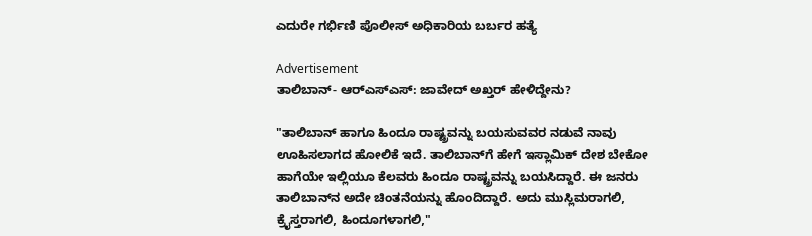ಎದುರೇ ಗರ್ಭಿಣಿ ಪೊಲೀಸ್ ಅಧಿಕಾರಿಯ ಬರ್ಬರ ಹತ್ಯೆ

Advertisement
ತಾಲಿಬಾನ್‌- ಆರ್‌ಎಸ್‌ಎಸ್‌: ಜಾವೇದ್‌ ಅಖ್ತರ್‌ ಹೇಳಿದ್ದೇನು?

"ತಾಲಿಬಾನ್‌ ಹಾಗೂ ಹಿಂದೂ ರಾಷ್ಟ್ರವನ್ನು ಬಯಸುವವರ ನಡುವೆ ನಾವು ಊಹಿಸಲಾಗದ ಹೋಲಿಕೆ ಇದೆ. ತಾಲಿಬಾನ್‌ಗೆ ಹೇಗೆ ಇಸ್ಲಾಮಿಕ್‌ ದೇಶ ಬೇಕೋ ಹಾಗೆಯೇ ಇಲ್ಲಿಯೂ ಕೆಲವರು ಹಿಂದೂ ರಾಷ್ಟ್ರವನ್ನು ಬಯಸಿದ್ದಾರೆ. ಈ ಜನರು ತಾಲಿಬಾನ್‌ನ ಅದೇ ಚಿಂತನೆಯನ್ನು ಹೊಂದಿದ್ದಾರೆ. ಅದು ಮುಸ್ಲಿಮರಾಗಲಿ, ಕ್ರೈಸ್ತರಾಗಲಿ, ಹಿಂದೂಗಳಾಗಲಿ,"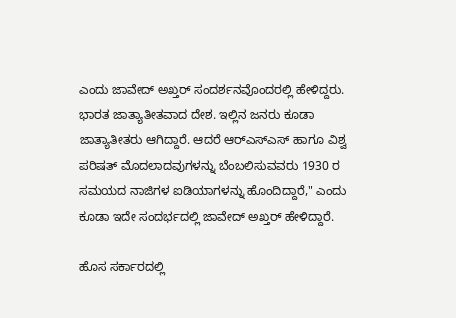ಎಂದು ಜಾವೇದ್‌ ಅಖ್ತರ್‌ ಸಂದರ್ಶನವೊಂದರಲ್ಲಿ ಹೇಳಿದ್ದರು. ಭಾರತ ಜಾತ್ಯಾತೀತವಾದ ದೇಶ. ಇಲ್ಲಿನ ಜನರು ಕೂಡಾ ಜಾತ್ಯಾತೀತರು ಆಗಿದ್ದಾರೆ. ಆದರೆ ಆರ್‌ಎಸ್‌ಎಸ್‌ ಹಾಗೂ ವಿಶ್ವ ಪರಿಷತ್‌ ಮೊದಲಾದವುಗಳನ್ನು ಬೆಂಬಲಿಸುವವರು 1930 ರ ಸಮಯದ ನಾಜಿಗಳ ಐಡಿಯಾಗಳನ್ನು ಹೊಂದಿದ್ದಾರೆ," ಎಂದು ಕೂಡಾ ಇದೇ ಸಂದರ್ಭದಲ್ಲಿ ಜಾವೇದ್‌ ಅಖ್ತರ್‌ ಹೇಳಿದ್ದಾರೆ.

ಹೊಸ ಸರ್ಕಾರದಲ್ಲಿ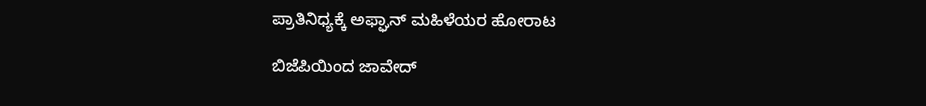ಪ್ರಾತಿನಿಧ್ಯಕ್ಕೆ ಅಫ್ಘಾನ್ ಮಹಿಳೆಯರ ಹೋರಾಟ

ಬಿಜೆಪಿಯಿಂದ ಜಾವೇದ್‌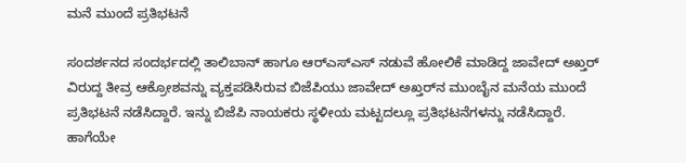ಮನೆ ಮುಂದೆ ಪ್ರತಿಭಟನೆ

ಸಂದರ್ಶನದ ಸಂದರ್ಭದಲ್ಲಿ ತಾಲಿಬಾನ್‌ ಹಾಗೂ ಆರ್‌ಎಸ್‌ಎಸ್‌ ನಡುವೆ ಹೋಲಿಕೆ ಮಾಡಿದ್ದ ಜಾವೇದ್‌ ಅಖ್ತರ್‌ ವಿರುದ್ದ ತೀವ್ರ ಆಕ್ರೋಶವನ್ನು ವ್ಯಕ್ತಪಡಿಸಿರುವ ಬಿಜೆಪಿಯು ಜಾವೇದ್‌ ಅಖ್ತರ್‌ನ ಮುಂಬೈನ ಮನೆಯ ಮುಂದೆ ಪ್ರತಿಭಟನೆ ನಡೆಸಿದ್ದಾರೆ. ಇನ್ನು ಬಿಜೆಪಿ ನಾಯಕರು ಸ್ಥಳೀಯ ಮಟ್ಟದಲ್ಲೂ ಪ್ರತಿಭಟನೆಗಳನ್ನು ನಡೆಸಿದ್ದಾರೆ. ಹಾಗೆಯೇ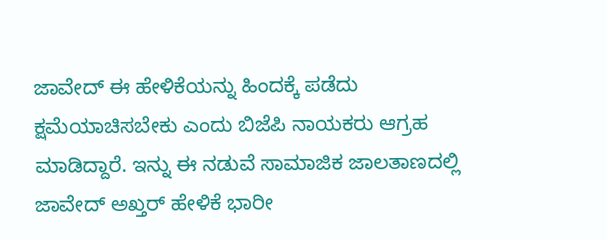ಜಾವೇದ್‌ ಈ ಹೇಳಿಕೆಯನ್ನು ಹಿಂದಕ್ಕೆ ಪಡೆದು ಕ್ಷಮೆಯಾಚಿಸಬೇಕು ಎಂದು ಬಿಜೆಪಿ ನಾಯಕರು ಆಗ್ರಹ ಮಾಡಿದ್ದಾರೆ. ಇನ್ನು ಈ ನಡುವೆ ಸಾಮಾಜಿಕ ಜಾಲತಾಣದಲ್ಲಿ ಜಾವೇದ್‌ ಅಖ್ತರ್‌ ಹೇಳಿಕೆ ಭಾರೀ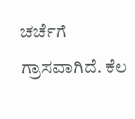ಚರ್ಚೆಗೆ ಗ್ರಾಸವಾಗಿದೆ. ಕೆಲ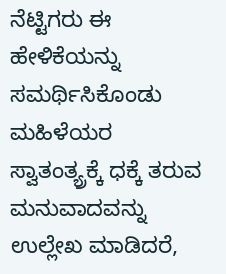ನೆಟ್ಟಿಗರು ಈ ಹೇಳಿಕೆಯನ್ನು ಸಮರ್ಥಿಸಿಕೊಂಡು ಮಹಿಳೆಯರ ಸ್ವಾತಂತ್ಯ್ರಕ್ಕೆ ಧಕ್ಕೆ ತರುವ ಮನುವಾದವನ್ನು ಉಲ್ಲೇಖ ಮಾಡಿದರೆ,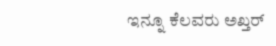ಇನ್ನೂ ಕೆಲವರು ಅಖ್ತರ್‌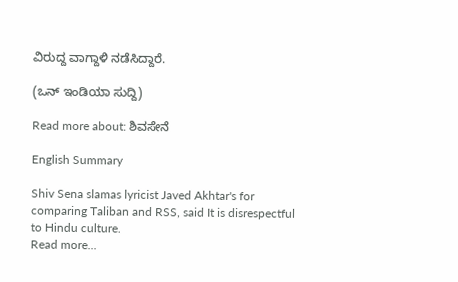ವಿರುದ್ದ ವಾಗ್ದಾಳಿ ನಡೆಸಿದ್ದಾರೆ.

(ಒನ್‌ ಇಂಡಿಯಾ ಸುದ್ದಿ)

Read more about: ಶಿವಸೇನೆ

English Summary

Shiv Sena slamas lyricist Javed Akhtar's for comparing Taliban and RSS, said It is disrespectful to Hindu culture.
Read more...